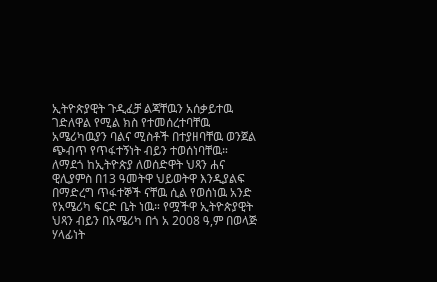ኢትዮጵያዊት ጉዲፈቻ ልጃቸዉን አሰቃይተዉ ገድለዋል የሚል ክስ የተመሰረተባቸዉ አሜሪካዉያን ባልና ሚስቶች በተያዘባቸዉ ወንጀል ጭብጥ የጥፋተኝነት ብይን ተወሰነባቸዉ። ለማደጎ ከኢትዮጵያ ለወሰድዋት ህጻን ሐና ዊሊያምስ በ13 ዓመትዋ ህይወትዋ እንዲያልፍ በማድረግ ጥፋተኞች ናቸዉ ሲል የወሰነዉ አንድ የአሜሪካ ፍርድ ቤት ነዉ። የሟችዋ ኢትዮጵያዊት ህጻን ብይን በአሜሪካ በጎ አ 2008 ዓ,ም በወላጅ ሃላፊነት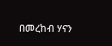በመረከብ ሃናን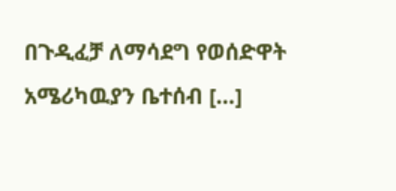በጉዲፈቻ ለማሳደግ የወሰድዋት አሜሪካዉያን ቤተሰብ […]